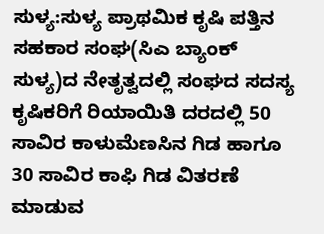ಸುಳ್ಯ:ಸುಳ್ಯ ಪ್ರಾಥಮಿಕ ಕೃಷಿ ಪತ್ತಿನ ಸಹಕಾರ ಸಂಘ(ಸಿಎ ಬ್ಯಾಂಕ್ ಸುಳ್ಯ)ದ ನೇತೃತ್ವದಲ್ಲಿ ಸಂಘದ ಸದಸ್ಯ ಕೃಷಿಕರಿಗೆ ರಿಯಾಯಿತಿ ದರದಲ್ಲಿ 50 ಸಾವಿರ ಕಾಳುಮೆಣಸಿನ ಗಿಡ ಹಾಗೂ 30 ಸಾವಿರ ಕಾಫಿ ಗಿಡ ವಿತರಣೆ ಮಾಡುವ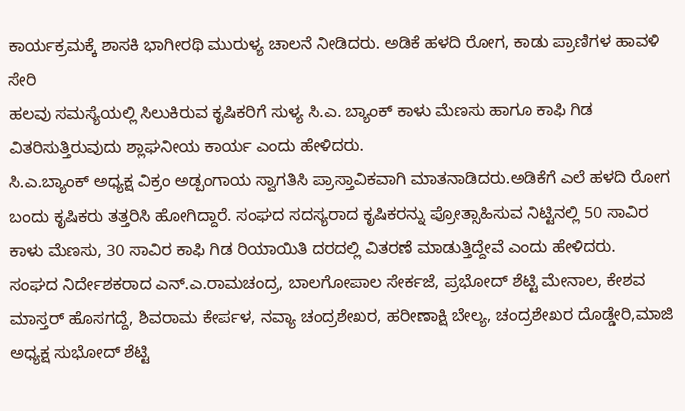ಕಾರ್ಯಕ್ರಮಕ್ಕೆ ಶಾಸಕಿ ಭಾಗೀರಥಿ ಮುರುಳ್ಯ ಚಾಲನೆ ನೀಡಿದರು. ಅಡಿಕೆ ಹಳದಿ ರೋಗ, ಕಾಡು ಪ್ರಾಣಿಗಳ ಹಾವಳಿ ಸೇರಿ
ಹಲವು ಸಮಸ್ಯೆಯಲ್ಲಿ ಸಿಲುಕಿರುವ ಕೃಷಿಕರಿಗೆ ಸುಳ್ಯ ಸಿ.ಎ. ಬ್ಯಾಂಕ್ ಕಾಳು ಮೆಣಸು ಹಾಗೂ ಕಾಫಿ ಗಿಡ ವಿತರಿಸುತ್ತಿರುವುದು ಶ್ಲಾಘನೀಯ ಕಾರ್ಯ ಎಂದು ಹೇಳಿದರು.
ಸಿ.ಎ.ಬ್ಯಾಂಕ್ ಅಧ್ಯಕ್ಷ ವಿಕ್ರಂ ಅಡ್ಪಂಗಾಯ ಸ್ವಾಗತಿಸಿ ಪ್ರಾಸ್ತಾವಿಕವಾಗಿ ಮಾತನಾಡಿದರು.ಅಡಿಕೆಗೆ ಎಲೆ ಹಳದಿ ರೋಗ ಬಂದು ಕೃಷಿಕರು ತತ್ತರಿಸಿ ಹೋಗಿದ್ದಾರೆ. ಸಂಘದ ಸದಸ್ಯರಾದ ಕೃಷಿಕರನ್ನು ಪ್ರೋತ್ಸಾಹಿಸುವ ನಿಟ್ಟಿನಲ್ಲಿ 50 ಸಾವಿರ ಕಾಳು ಮೆಣಸು, 30 ಸಾವಿರ ಕಾಫಿ ಗಿಡ ರಿಯಾಯಿತಿ ದರದಲ್ಲಿ ವಿತರಣೆ ಮಾಡುತ್ತಿದ್ದೇವೆ ಎಂದು ಹೇಳಿದರು.
ಸಂಘದ ನಿರ್ದೇಶಕರಾದ ಎನ್.ಎ.ರಾಮಚಂದ್ರ, ಬಾಲಗೋಪಾಲ ಸೇರ್ಕಜೆ, ಪ್ರಭೋದ್ ಶೆಟ್ಟಿ ಮೇನಾಲ, ಕೇಶವ ಮಾಸ್ತರ್ ಹೊಸಗದ್ದೆ, ಶಿವರಾಮ ಕೇರ್ಪಳ, ನವ್ಯಾ ಚಂದ್ರಶೇಖರ, ಹರೀಣಾಕ್ಷಿ ಬೇಲ್ಯ, ಚಂದ್ರಶೇಖರ ದೊಡ್ಡೇರಿ,ಮಾಜಿ ಅಧ್ಯಕ್ಷ ಸುಭೋದ್ ಶೆಟ್ಟಿ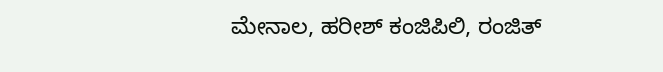ಮೇನಾಲ, ಹರೀಶ್ ಕಂಜಿಪಿಲಿ, ರಂಜಿತ್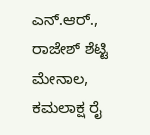ಎನ್.ಆರ್., ರಾಜೇಶ್ ಶೆಟ್ಟಿ ಮೇನಾಲ, ಕಮಲಾಕ್ಷ ರೈ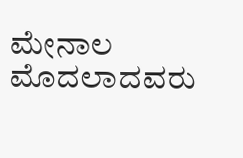ಮೇನಾಲ ಮೊದಲಾದವರು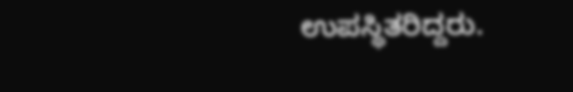ಉಪಸ್ಥಿತರಿದ್ದರು.